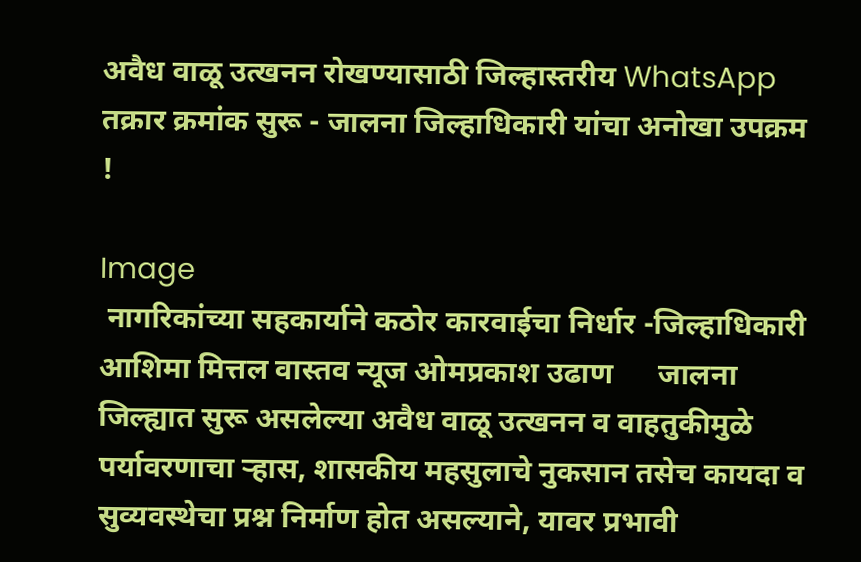अवैध वाळू उत्खनन रोखण्यासाठी जिल्हास्तरीय WhatsApp तक्रार क्रमांक सुरू - जालना जिल्हाधिकारी यांचा अनोखा उपक्रम !

Image
 नागरिकांच्या सहकार्याने कठोर कारवाईचा निर्धार -जिल्हाधिकारी आशिमा मित्तल वास्तव न्यूज ओमप्रकाश उढाण      जालना जिल्ह्यात सुरू असलेल्या अवैध वाळू उत्खनन व वाहतुकीमुळे पर्यावरणाचा ऱ्हास, शासकीय महसुलाचे नुकसान तसेच कायदा व सुव्यवस्थेचा प्रश्न निर्माण होत असल्याने, यावर प्रभावी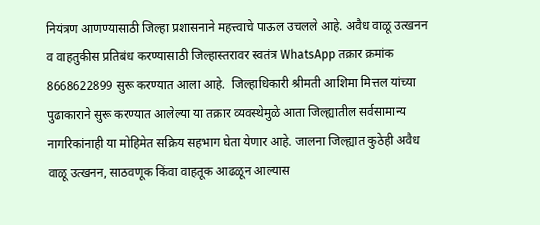नियंत्रण आणण्यासाठी जिल्हा प्रशासनाने महत्त्वाचे पाऊल उचलले आहे. अवैध वाळू उत्खनन व वाहतुकीस प्रतिबंध करण्यासाठी जिल्हास्तरावर स्वतंत्र WhatsApp तक्रार क्रमांक 8668622899 सुरू करण्यात आला आहे.  जिल्हाधिकारी श्रीमती आशिमा मित्तल यांच्या पुढाकाराने सुरू करण्यात आलेल्या या तक्रार व्यवस्थेमुळे आता जिल्ह्यातील सर्वसामान्य नागरिकांनाही या मोहिमेत सक्रिय सहभाग घेता येणार आहे. जालना जिल्ह्यात कुठेही अवैध वाळू उत्खनन, साठवणूक किंवा वाहतूक आढळून आल्यास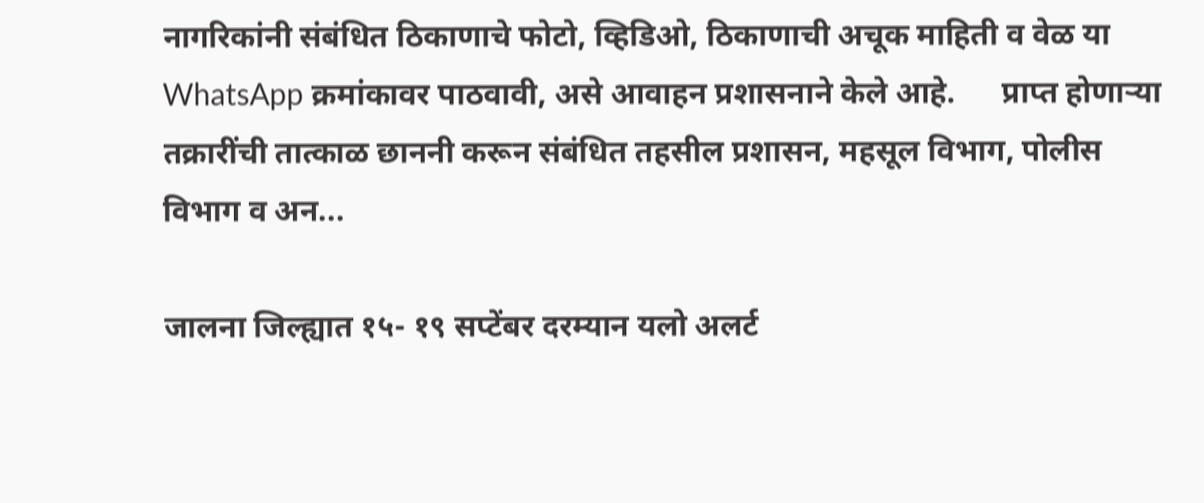नागरिकांनी संबंधित ठिकाणाचे फोटो, व्हिडिओ, ठिकाणाची अचूक माहिती व वेळ या WhatsApp क्रमांकावर पाठवावी, असे आवाहन प्रशासनाने केले आहे.      प्राप्त होणाऱ्या तक्रारींची तात्काळ छाननी करून संबंधित तहसील प्रशासन, महसूल विभाग, पोलीस विभाग व अन...

जालना जिल्ह्यात १५- १९ सप्टेंबर दरम्यान यलो अलर्ट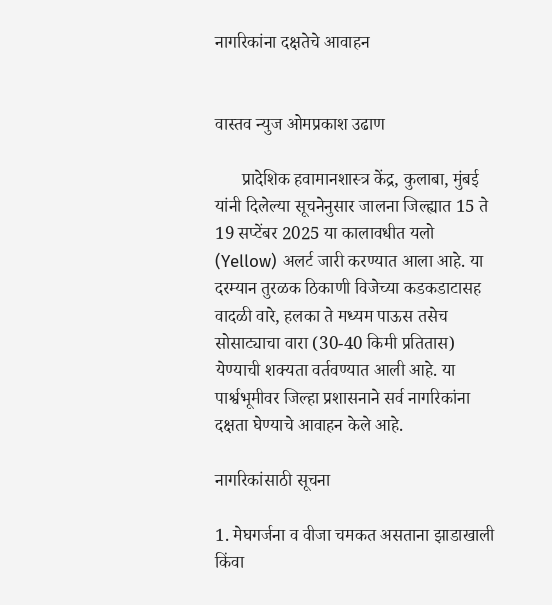नागरिकांना दक्षतेचे आवाहन


वास्तव न्युज ओमप्रकाश उढाण

      प्रादेशिक हवामानशास्त्र केंद्र, कुलाबा, मुंबई यांनी दिलेल्या सूचनेनुसार जालना जिल्ह्यात 15 ते 19 सप्टेंबर 2025 या कालावधीत यलो (Yellow) अलर्ट जारी करण्यात आला आहे. या दरम्यान तुरळक ठिकाणी विजेच्या कडकडाटासह वादळी वारे, हलका ते मध्यम पाऊस तसेच सोसाट्याचा वारा (30-40 किमी प्रतितास) येण्याची शक्यता वर्तवण्यात आली आहे. या पार्श्वभूमीवर जिल्हा प्रशासनाने सर्व नागरिकांना दक्षता घेण्याचे आवाहन केले आहे.

नागरिकांसाठी सूचना

1. मेघगर्जना व वीजा चमकत असताना झाडाखाली किंवा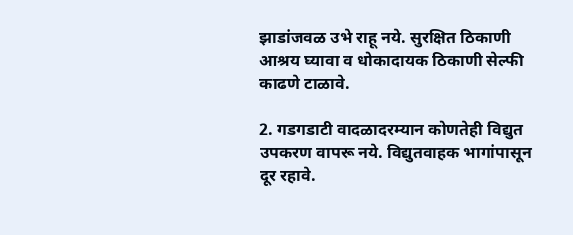झाडांजवळ उभे राहू नये. सुरक्षित ठिकाणी आश्रय घ्यावा व धोकादायक ठिकाणी सेल्फी काढणे टाळावे.

2. गडगडाटी वादळादरम्यान कोणतेही विद्युत उपकरण वापरू नये. विद्युतवाहक भागांपासून दूर रहावे.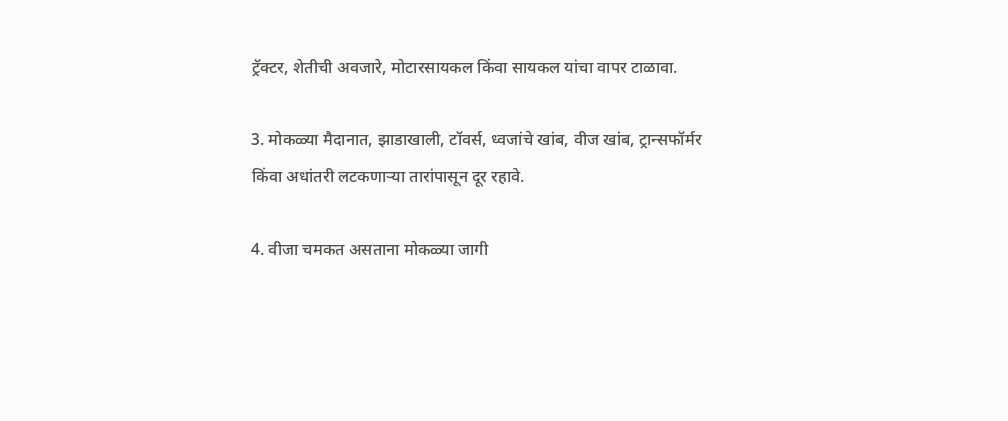ट्रॅक्टर, शेतीची अवजारे, मोटारसायकल किंवा सायकल यांचा वापर टाळावा.

3. मोकळ्या मैदानात, झाडाखाली, टॉवर्स, ध्वजांचे खांब, वीज खांब, ट्रान्सफॉर्मर किंवा अधांतरी लटकणाऱ्या तारांपासून दूर रहावे.

4. वीजा चमकत असताना मोकळ्या जागी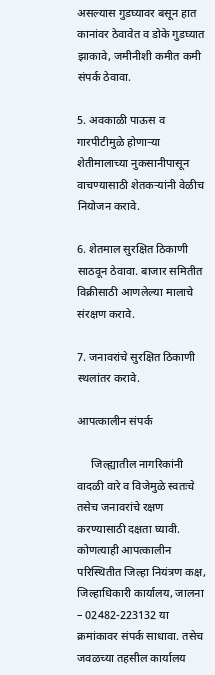असल्यास गुडघ्यावर बसून हात कानांवर ठेवावेत व डोके गुडघ्यात झाकावे, जमीनीशी कमीत कमी संपर्क ठेवावा.

5. अवकाळी पाऊस व गारपीटीमुळे होणाऱ्या शेतीमालाच्या नुकसानीपासून वाचण्यासाठी शेतकऱ्यांनी वेळीच नियोजन करावे.

6. शेतमाल सुरक्षित ठिकाणी साठवून ठेवावा. बाजार समितीत विक्रीसाठी आणलेल्या मालाचे संरक्षण करावे.

7. जनावरांचे सुरक्षित ठिकाणी स्थलांतर करावे.

आपत्कालीन संपर्क

     जिल्ह्यातील नागरिकांनी वादळी वारे व विजेमुळे स्वतःचे तसेच जनावरांचे रक्षण करण्यासाठी दक्षता घ्यावी. कोणत्याही आपत्कालीन परिस्थितीत जिल्हा नियंत्रण कक्ष, जिल्हाधिकारी कार्यालय, जालना – 02482-223132 या क्रमांकावर संपर्क साधावा. तसेच जवळच्या तहसील कार्यालय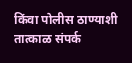किंवा पोलीस ठाण्याशी तात्काळ संपर्क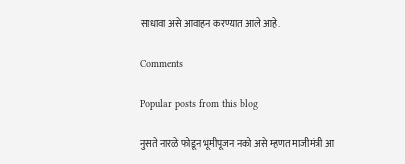साधावा असे आवाहन करण्यात आले आहे.

Comments

Popular posts from this blog

नुसते नारळे फोडून भूमीपूजन नको असे म्हणत माजीमंत्री आ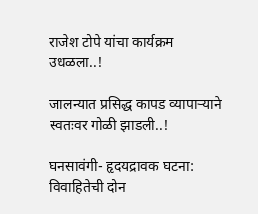राजेश टोपे यांचा कार्यक्रम उधळला..!

जालन्यात प्रसिद्ध कापड व्यापाऱ्याने स्वतःवर गोळी झाडली..!

घनसावंगी- हृदयद्रावक घटना: विवाहितेची दोन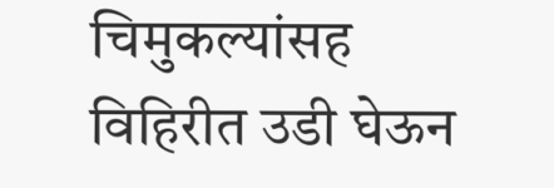चिमुकल्यांसह विहिरीत उडी घेऊन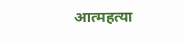आत्महत्या